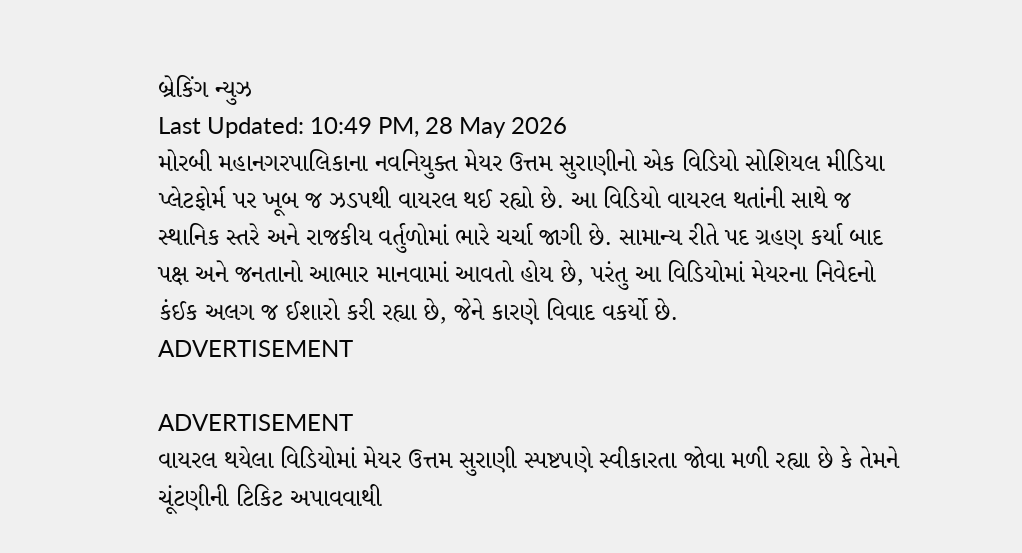બ્રેકિંગ ન્યુઝ
Last Updated: 10:49 PM, 28 May 2026
મોરબી મહાનગરપાલિકાના નવનિયુક્ત મેયર ઉત્તમ સુરાણીનો એક વિડિયો સોશિયલ મીડિયા પ્લેટફોર્મ પર ખૂબ જ ઝડપથી વાયરલ થઈ રહ્યો છે. આ વિડિયો વાયરલ થતાંની સાથે જ સ્થાનિક સ્તરે અને રાજકીય વર્તુળોમાં ભારે ચર્ચા જાગી છે. સામાન્ય રીતે પદ ગ્રહણ કર્યા બાદ પક્ષ અને જનતાનો આભાર માનવામાં આવતો હોય છે, પરંતુ આ વિડિયોમાં મેયરના નિવેદનો કંઈક અલગ જ ઈશારો કરી રહ્યા છે, જેને કારણે વિવાદ વકર્યો છે.
ADVERTISEMENT

ADVERTISEMENT
વાયરલ થયેલા વિડિયોમાં મેયર ઉત્તમ સુરાણી સ્પષ્ટપણે સ્વીકારતા જોવા મળી રહ્યા છે કે તેમને ચૂંટણીની ટિકિટ અપાવવાથી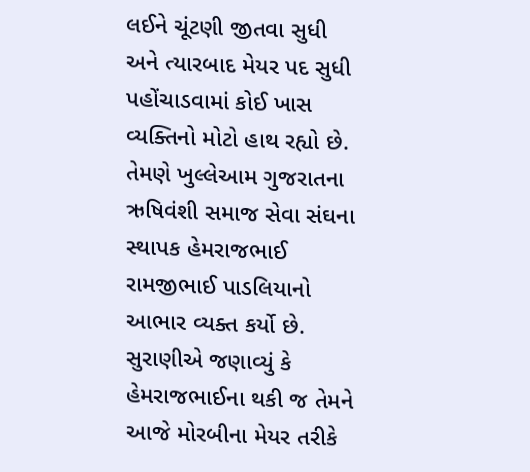લઈને ચૂંટણી જીતવા સુધી અને ત્યારબાદ મેયર પદ સુધી પહોંચાડવામાં કોઈ ખાસ વ્યક્તિનો મોટો હાથ રહ્યો છે. તેમણે ખુલ્લેઆમ ગુજરાતના ઋષિવંશી સમાજ સેવા સંઘના સ્થાપક હેમરાજભાઈ રામજીભાઈ પાડલિયાનો આભાર વ્યક્ત કર્યો છે. સુરાણીએ જણાવ્યું કે હેમરાજભાઈના થકી જ તેમને આજે મોરબીના મેયર તરીકે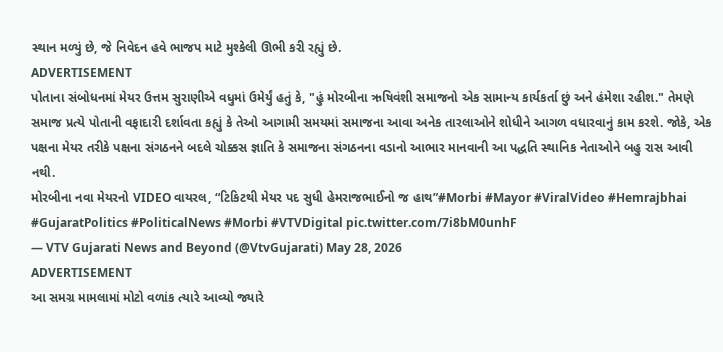સ્થાન મળ્યું છે, જે નિવેદન હવે ભાજપ માટે મુશ્કેલી ઊભી કરી રહ્યું છે.
ADVERTISEMENT
પોતાના સંબોધનમાં મેયર ઉત્તમ સુરાણીએ વધુમાં ઉમેર્યું હતું કે, "હું મોરબીના ઋષિવંશી સમાજનો એક સામાન્ય કાર્યકર્તા છું અને હંમેશા રહીશ." તેમણે સમાજ પ્રત્યે પોતાની વફાદારી દર્શાવતા કહ્યું કે તેઓ આગામી સમયમાં સમાજના આવા અનેક તારલાઓને શોધીને આગળ વધારવાનું કામ કરશે. જોકે, એક પક્ષના મેયર તરીકે પક્ષના સંગઠનને બદલે ચોક્કસ જ્ઞાતિ કે સમાજના સંગઠનના વડાનો આભાર માનવાની આ પદ્ધતિ સ્થાનિક નેતાઓને બહુ રાસ આવી નથી.
મોરબીના નવા મેયરનો VIDEO વાયરલ, “ટિકિટથી મેયર પદ સુધી હેમરાજભાઈનો જ હાથ”#Morbi #Mayor #ViralVideo #Hemrajbhai #GujaratPolitics #PoliticalNews #Morbi #VTVDigital pic.twitter.com/7i8bM0unhF
— VTV Gujarati News and Beyond (@VtvGujarati) May 28, 2026
ADVERTISEMENT
આ સમગ્ર મામલામાં મોટો વળાંક ત્યારે આવ્યો જ્યારે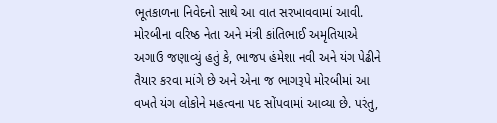ભૂતકાળના નિવેદનો સાથે આ વાત સરખાવવામાં આવી. મોરબીના વરિષ્ઠ નેતા અને મંત્રી કાંતિભાઈ અમૃતિયાએ અગાઉ જણાવ્યું હતું કે, ભાજપ હંમેશા નવી અને યંગ પેઢીને તૈયાર કરવા માંગે છે અને એના જ ભાગરૂપે મોરબીમાં આ વખતે યંગ લોકોને મહત્વના પદ સોંપવામાં આવ્યા છે. પરંતુ,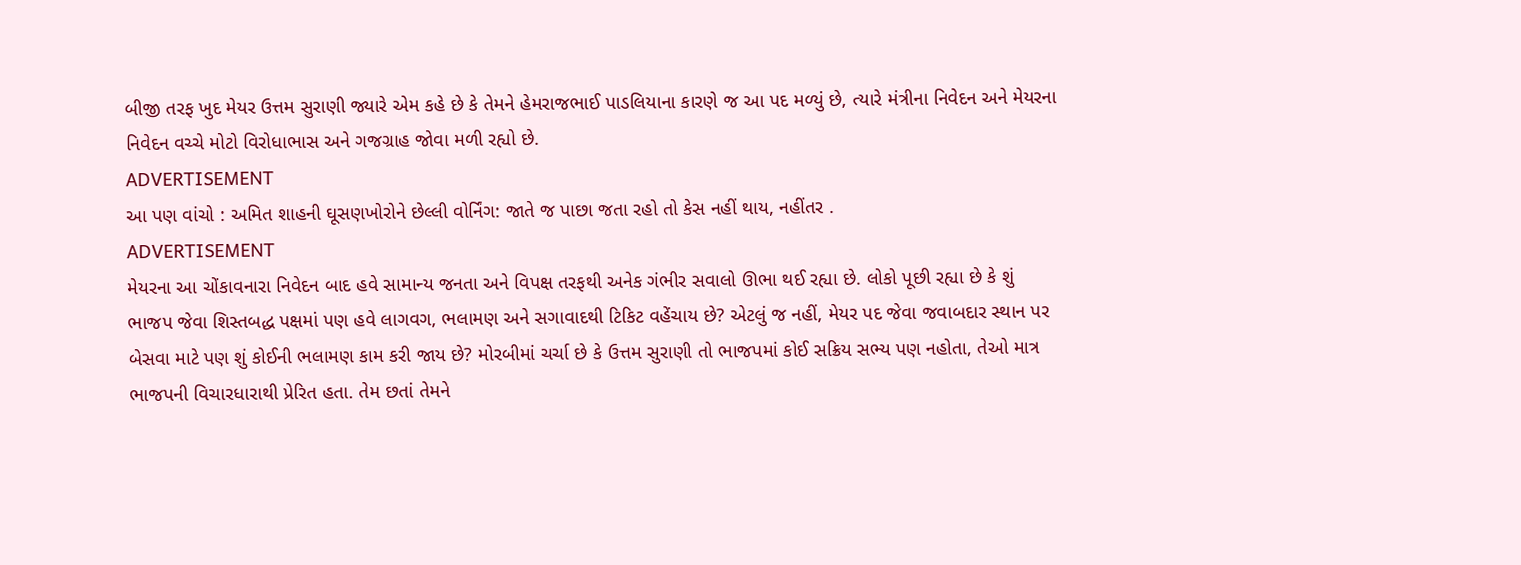બીજી તરફ ખુદ મેયર ઉત્તમ સુરાણી જ્યારે એમ કહે છે કે તેમને હેમરાજભાઈ પાડલિયાના કારણે જ આ પદ મળ્યું છે, ત્યારે મંત્રીના નિવેદન અને મેયરના નિવેદન વચ્ચે મોટો વિરોધાભાસ અને ગજગ્રાહ જોવા મળી રહ્યો છે.
ADVERTISEMENT
આ પણ વાંચો : અમિત શાહની ઘૂસણખોરોને છેલ્લી વોર્નિંગ: જાતે જ પાછા જતા રહો તો કેસ નહીં થાય, નહીંતર .
ADVERTISEMENT
મેયરના આ ચોંકાવનારા નિવેદન બાદ હવે સામાન્ય જનતા અને વિપક્ષ તરફથી અનેક ગંભીર સવાલો ઊભા થઈ રહ્યા છે. લોકો પૂછી રહ્યા છે કે શું ભાજપ જેવા શિસ્તબદ્ધ પક્ષમાં પણ હવે લાગવગ, ભલામણ અને સગાવાદથી ટિકિટ વહેંચાય છે? એટલું જ નહીં, મેયર પદ જેવા જવાબદાર સ્થાન પર બેસવા માટે પણ શું કોઈની ભલામણ કામ કરી જાય છે? મોરબીમાં ચર્ચા છે કે ઉત્તમ સુરાણી તો ભાજપમાં કોઈ સક્રિય સભ્ય પણ નહોતા, તેઓ માત્ર ભાજપની વિચારધારાથી પ્રેરિત હતા. તેમ છતાં તેમને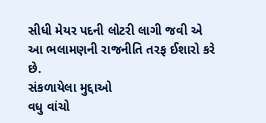સીધી મેયર પદની લોટરી લાગી જવી એ આ ભલામણની રાજનીતિ તરફ ઈશારો કરે છે.
સંકળાયેલા મુદ્દાઓ
વધુ વાંચો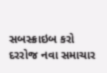સબસ્ક્રાઇબ કરો
દરરોજ નવા સમાચાર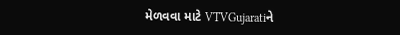મેળવવા માટે VTVGujaratiને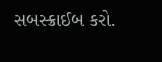સબસ્ક્રાઈબ કરો.